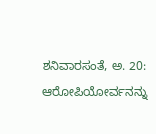ಶನಿವಾರಸಂತೆ, ಅ. 20: ಆರೋಪಿಯೋರ್ವನನ್ನು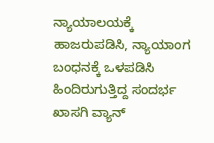ನ್ಯಾಯಾಲಯಕ್ಕೆ ಹಾಜರುಪಡಿಸಿ, ನ್ಯಾಯಾಂಗ ಬಂಧನಕ್ಕೆ ಒಳಪಡಿಸಿ ಹಿಂದಿರುಗುತ್ತಿದ್ದ ಸಂದರ್ಭ ಖಾಸಗಿ ವ್ಯಾನ್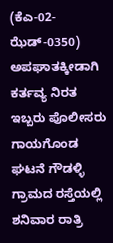(ಕೆಎ-02- ಝೆಡ್-0350) ಅಪಘಾತಕ್ಕೀಡಾಗಿ ಕರ್ತವ್ಯ ನಿರತ ಇಬ್ಬರು ಪೊಲೀಸರು ಗಾಯಗೊಂಡ ಘಟನೆ ಗೌಡಳ್ಳಿ ಗ್ರಾಮದ ರಸ್ತೆಯಲ್ಲಿ ಶನಿವಾರ ರಾತ್ರಿ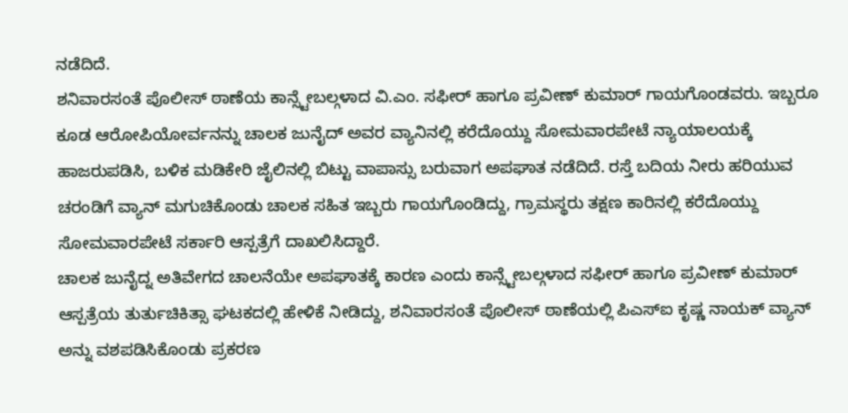ನಡೆದಿದೆ.
ಶನಿವಾರಸಂತೆ ಪೊಲೀಸ್ ಠಾಣೆಯ ಕಾನ್ಸ್ಟೇಬಲ್ಗಳಾದ ವಿ.ಎಂ. ಸಫೀರ್ ಹಾಗೂ ಪ್ರವೀಣ್ ಕುಮಾರ್ ಗಾಯಗೊಂಡವರು. ಇಬ್ಬರೂ ಕೂಡ ಆರೋಪಿಯೋರ್ವನನ್ನು ಚಾಲಕ ಜುನೈದ್ ಅವರ ವ್ಯಾನಿನಲ್ಲಿ ಕರೆದೊಯ್ದು ಸೋಮವಾರಪೇಟೆ ನ್ಯಾಯಾಲಯಕ್ಕೆ ಹಾಜರುಪಡಿಸಿ, ಬಳಿಕ ಮಡಿಕೇರಿ ಜೈಲಿನಲ್ಲಿ ಬಿಟ್ಟು ವಾಪಾಸ್ಸು ಬರುವಾಗ ಅಪಘಾತ ನಡೆದಿದೆ. ರಸ್ತೆ ಬದಿಯ ನೀರು ಹರಿಯುವ ಚರಂಡಿಗೆ ವ್ಯಾನ್ ಮಗುಚಿಕೊಂಡು ಚಾಲಕ ಸಹಿತ ಇಬ್ಬರು ಗಾಯಗೊಂಡಿದ್ದು, ಗ್ರಾಮಸ್ಥರು ತಕ್ಷಣ ಕಾರಿನಲ್ಲಿ ಕರೆದೊಯ್ದು ಸೋಮವಾರಪೇಟೆ ಸರ್ಕಾರಿ ಆಸ್ಪತ್ರೆಗೆ ದಾಖಲಿಸಿದ್ದಾರೆ.
ಚಾಲಕ ಜುನೈದ್ನ ಅತಿವೇಗದ ಚಾಲನೆಯೇ ಅಪಘಾತಕ್ಕೆ ಕಾರಣ ಎಂದು ಕಾನ್ಸ್ಟೇಬಲ್ಗಳಾದ ಸಫೀರ್ ಹಾಗೂ ಪ್ರವೀಣ್ ಕುಮಾರ್ ಆಸ್ಪತ್ರೆಯ ತುರ್ತುಚಿಕಿತ್ಸಾ ಘಟಕದಲ್ಲಿ ಹೇಳಿಕೆ ನೀಡಿದ್ದು, ಶನಿವಾರಸಂತೆ ಪೊಲೀಸ್ ಠಾಣೆಯಲ್ಲಿ ಪಿಎಸ್ಐ ಕೃಷ್ಣ ನಾಯಕ್ ವ್ಯಾನ್ ಅನ್ನು ವಶಪಡಿಸಿಕೊಂಡು ಪ್ರಕರಣ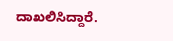ದಾಖಲಿಸಿದ್ದಾರೆ.